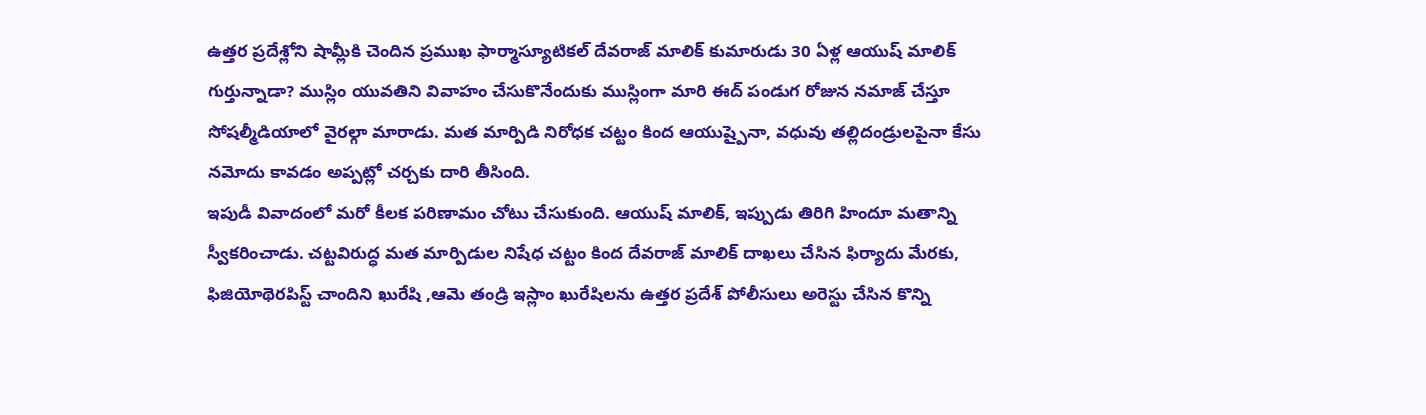ఉత్తర ప్రదేశ్లోని షామ్లీకి చెందిన ప్రముఖ ఫార్మాస్యూటికల్ దేవరాజ్ మాలిక్ కుమారుడు 30 ఏళ్ల ఆయుష్ మాలిక్ గుర్తున్నాడా? ముస్లిం యువతిని వివాహం చేసుకొనేందుకు ముస్లింగా మారి ఈద్ పండుగ రోజున నమాజ్ చేస్తూ సోషల్మీడియాలో వైరల్గా మారాడు. మత మార్పిడి నిరోధక చట్టం కింద ఆయుష్పైనా, వధువు తల్లిదండ్రులపైనా కేసు నమోదు కావడం అప్పట్లో చర్చకు దారి తీసింది.
ఇపుడీ వివాదంలో మరో కీలక పరిణామం చోటు చేసుకుంది. ఆయుష్ మాలిక్, ఇప్పుడు తిరిగి హిందూ మతాన్ని స్వీకరించాడు. చట్టవిరుద్ధ మత మార్పిడుల నిషేధ చట్టం కింద దేవరాజ్ మాలిక్ దాఖలు చేసిన ఫిర్యాదు మేరకు, ఫిజియోథెరపిస్ట్ చాందిని ఖురేషి ,ఆమె తండ్రి ఇస్లాం ఖురేషిలను ఉత్తర ప్రదేశ్ పోలీసులు అరెస్టు చేసిన కొన్ని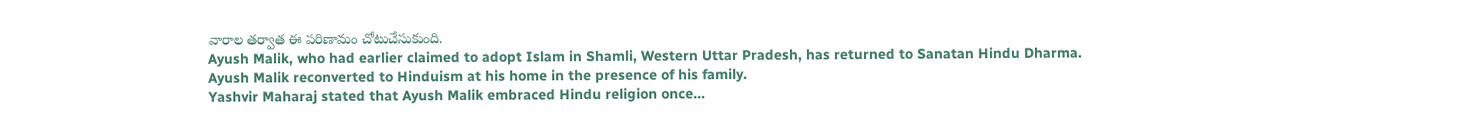వారాల తర్వాత ఈ పరిణామం చోటుచేసుకుంది.
Ayush Malik, who had earlier claimed to adopt Islam in Shamli, Western Uttar Pradesh, has returned to Sanatan Hindu Dharma.
Ayush Malik reconverted to Hinduism at his home in the presence of his family.
Yashvir Maharaj stated that Ayush Malik embraced Hindu religion once…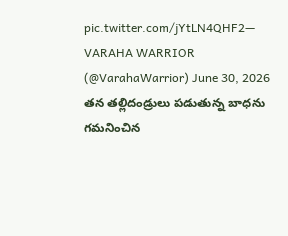pic.twitter.com/jYtLN4QHF2— VARAHA WARRIOR (@VarahaWarrior) June 30, 2026
తన తల్లిదండ్రులు పడుతున్న బాధను గమనించిన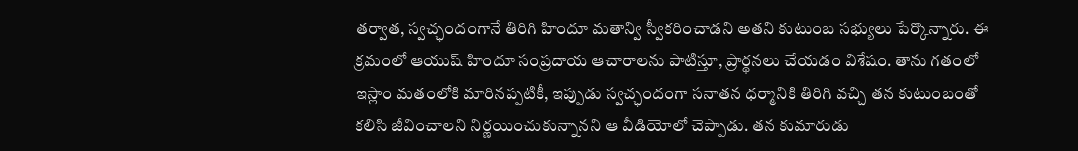తర్వాత, స్వచ్ఛందంగానే తిరిగి హిందూ మతాన్వి స్వీకరించాడని అతని కుటుంబ సభ్యులు పేర్కొన్నారు. ఈ క్రమంలో ఆయుష్ హిందూ సంప్రదాయ ఆచారాలను పాటిస్తూ, ప్రార్థనలు చేయడం విశేషం. తాను గతంలో ఇస్లాం మతంలోకి మారినప్పటికీ, ఇప్పుడు స్వచ్ఛందంగా సనాతన ధర్మానికి తిరిగి వచ్చి తన కుటుంబంతో కలిసి జీవించాలని నిర్ణయించుకున్నానని ఆ వీడియోలో చెప్పాడు. తన కుమారుడు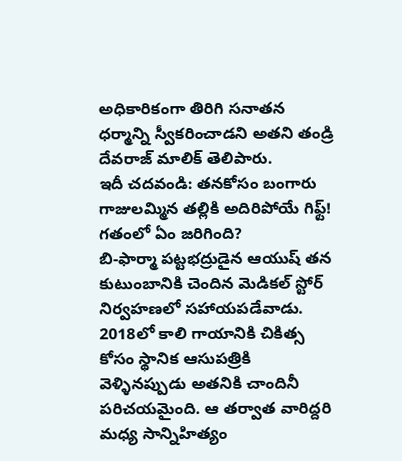అధికారికంగా తిరిగి సనాతన ధర్మాన్ని స్వీకరించాడని అతని తండ్రి దేవరాజ్ మాలిక్ తెలిపారు.
ఇదీ చదవండి: తనకోసం బంగారు గాజులమ్మిన తల్లికి అదిరిపోయే గిఫ్ట్!
గతంలో ఏం జరిగింది?
బి-ఫార్మా పట్టభద్రుడైన ఆయుష్ తన కుటుంబానికి చెందిన మెడికల్ స్టోర్ నిర్వహణలో సహాయపడేవాడు. 2018లో కాలి గాయానికి చికిత్స కోసం స్థానిక ఆసుపత్రికి వెళ్ళినప్పుడు అతనికి చాందినీ పరిచయమైంది. ఆ తర్వాత వారిద్దరి మధ్య సాన్నిహిత్యం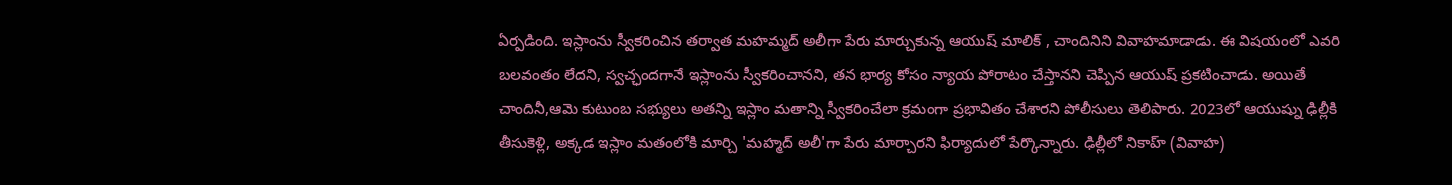ఏర్పడింది. ఇస్లాంను స్వీకరించిన తర్వాత మహమ్మద్ అలీగా పేరు మార్చుకున్న ఆయుష్ మాలిక్ , చాందినిని వివాహమాడాడు. ఈ విషయంలో ఎవరి బలవంతం లేదని, స్వచ్ఛందగానే ఇస్లాంను స్వీకరించానని, తన భార్య కోసం న్యాయ పోరాటం చేస్తానని చెప్పిన ఆయుష్ ప్రకటించాడు. అయితే చాందినీ,ఆమె కుటుంబ సభ్యులు అతన్ని ఇస్లాం మతాన్ని స్వీకరించేలా క్రమంగా ప్రభావితం చేశారని పోలీసులు తెలిపారు. 2023లో ఆయుష్ను ఢిల్లీకి తీసుకెళ్లి, అక్కడ ఇస్లాం మతంలోకి మార్చి 'మహ్మద్ అలీ'గా పేరు మార్చారని ఫిర్యాదులో పేర్కొన్నారు. ఢిల్లీలో నికాహ్ (వివాహ)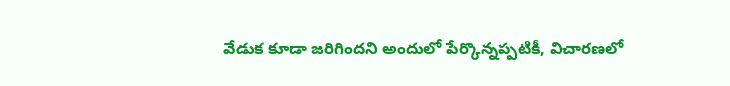వేడుక కూడా జరిగిందని అందులో పేర్కొన్నప్పటికీ, విచారణలో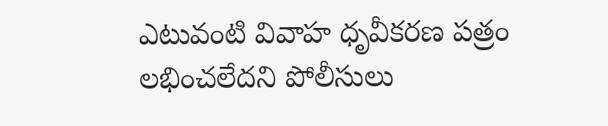ఎటువంటి వివాహ ధృవీకరణ పత్రం లభించలేదని పోలీసులు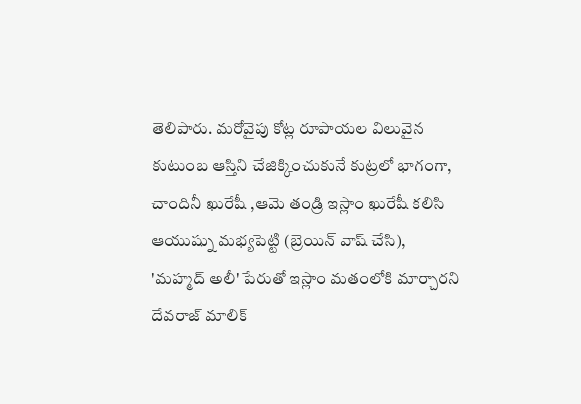తెలిపారు. మరోవైపు కోట్ల రూపాయల విలువైన కుటుంబ ఆస్తిని చేజిక్కించుకునే కుట్రలో భాగంగా, చాందినీ ఖురేషీ ,ఆమె తండ్రి ఇస్లాం ఖురేషీ కలిసి ఆయుష్ను మభ్యపెట్టి (బ్రెయిన్ వాష్ చేసి), 'మహ్మద్ అలీ' పేరుతో ఇస్లాం మతంలోకి మార్చారని దేవరాజ్ మాలిక్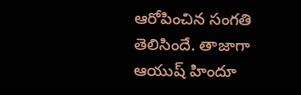ఆరోపించిన సంగతి తెలిసిందే. తాజాగా ఆయుష్ హిందూ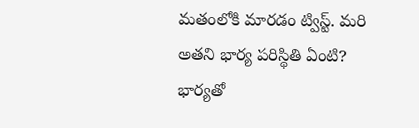మతంలోకి మారడం ట్విస్ట్. మరి అతని భార్య పరిస్థితి ఏంటి? భార్యతో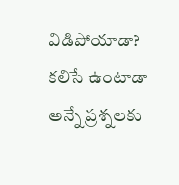విడిపోయాడా? కలిసే ఉంటాడా అన్నే ప్రశ్నలకు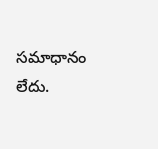సమాధానం లేదు.